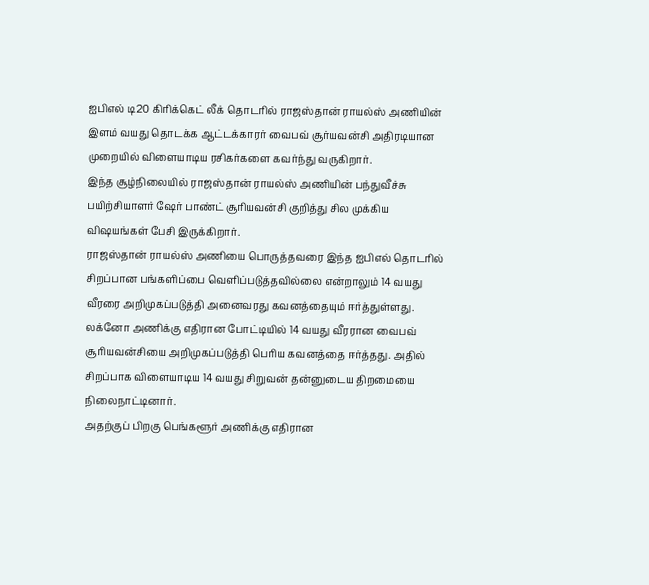ஐபிஎல் டி20 கிரிக்கெட் லீக் தொடரில் ராஜஸ்தான் ராயல்ஸ் அணியின் இளம் வயது தொடக்க ஆட்டக்காரர் வைபவ் சூர்யவன்சி அதிரடியான முறையில் விளையாடிய ரசிகர்களை கவர்ந்து வருகிறார்.
இந்த சூழ்நிலையில் ராஜஸ்தான் ராயல்ஸ் அணியின் பந்துவீச்சு பயிற்சியாளர் ஷேர் பாண்ட் சூரியவன்சி குறித்து சில முக்கிய விஷயங்கள் பேசி இருக்கிறார்.
ராஜஸ்தான் ராயல்ஸ் அணியை பொருத்தவரை இந்த ஐபிஎல் தொடரில் சிறப்பான பங்களிப்பை வெளிப்படுத்தவில்லை என்றாலும் 14 வயது வீரரை அறிமுகப்படுத்தி அனைவரது கவனத்தையும் ஈர்த்துள்ளது. லக்னோ அணிக்கு எதிரான போட்டியில் 14 வயது வீரரான வைபவ் சூரியவன்சியை அறிமுகப்படுத்தி பெரிய கவனத்தை ஈர்த்தது. அதில் சிறப்பாக விளையாடிய 14 வயது சிறுவன் தன்னுடைய திறமையை நிலைநாட்டினார்.
அதற்குப் பிறகு பெங்களூர் அணிக்கு எதிரான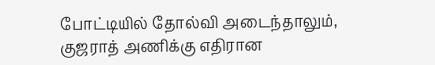போட்டியில் தோல்வி அடைந்தாலும், குஜராத் அணிக்கு எதிரான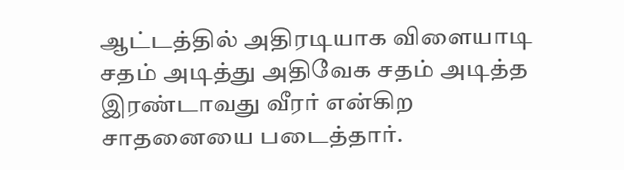ஆட்டத்தில் அதிரடியாக விளையாடி சதம் அடித்து அதிவேக சதம் அடித்த இரண்டாவது வீரர் என்கிற சாதனையை படைத்தார்.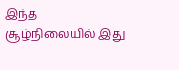இந்த சூழ்நிலையில் இது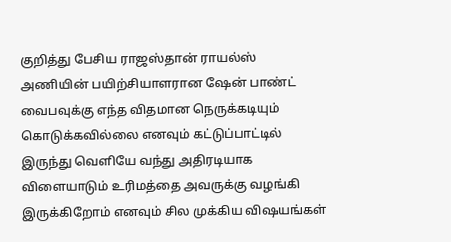குறித்து பேசிய ராஜஸ்தான் ராயல்ஸ் அணியின் பயிற்சியாளரான ஷேன் பாண்ட் வைபவுக்கு எந்த விதமான நெருக்கடியும் கொடுக்கவில்லை எனவும் கட்டுப்பாட்டில் இருந்து வெளியே வந்து அதிரடியாக விளையாடும் உரிமத்தை அவருக்கு வழங்கி இருக்கிறோம் எனவும் சில முக்கிய விஷயங்கள்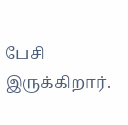பேசி இருக்கிறார்.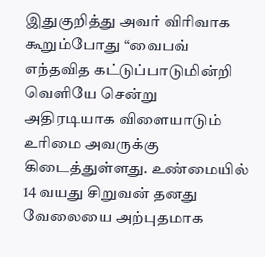இதுகுறித்து அவர் விரிவாக கூறும்போது “வைபவ் எந்தவித கட்டுப்பாடுமின்றி வெளியே சென்று அதிரடியாக விளையாடும் உரிமை அவருக்கு கிடைத்துள்ளது. உண்மையில் 14 வயது சிறுவன் தனது வேலையை அற்புதமாக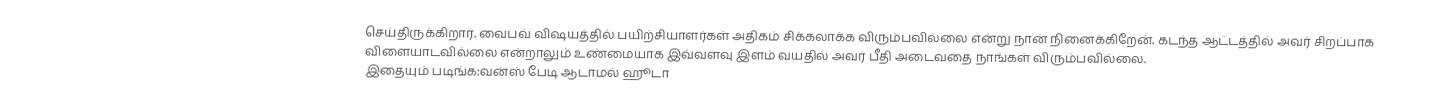செய்திருக்கிறார். வைபவ் விஷயத்தில் பயிற்சியாளர்கள் அதிகம் சிக்கலாக்க விரும்பவில்லை என்று நான் நினைக்கிறேன். கடந்த ஆட்டத்தில் அவர் சிறப்பாக விளையாடவில்லை என்றாலும் உண்மையாக இவ்வளவு இளம் வயதில் அவர் பீதி அடைவதை நாங்கள் விரும்பவில்லை.
இதையும் படிங்க:வன்ஸ் பேடி ஆடாமல் ஹூடா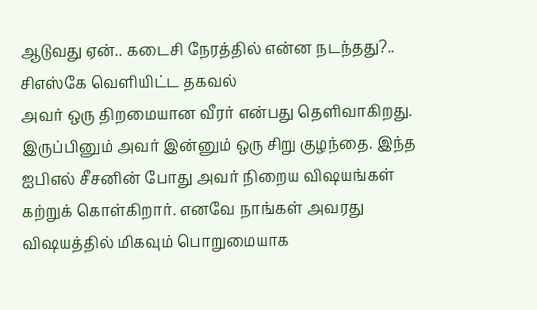ஆடுவது ஏன்.. கடைசி நேரத்தில் என்ன நடந்தது?.. சிஎஸ்கே வெளியிட்ட தகவல்
அவர் ஒரு திறமையான வீரர் என்பது தெளிவாகிறது. இருப்பினும் அவர் இன்னும் ஒரு சிறு குழந்தை. இந்த ஐபிஎல் சீசனின் போது அவர் நிறைய விஷயங்கள் கற்றுக் கொள்கிறார். எனவே நாங்கள் அவரது விஷயத்தில் மிகவும் பொறுமையாக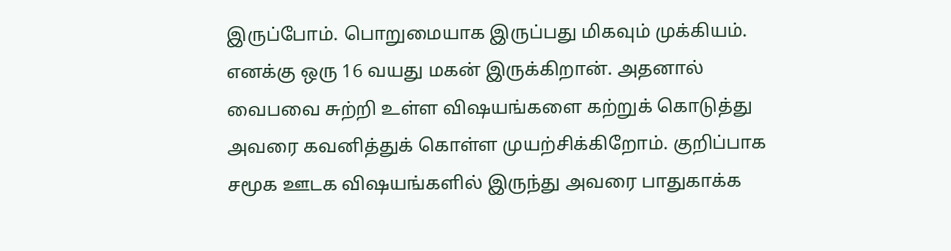இருப்போம். பொறுமையாக இருப்பது மிகவும் முக்கியம். எனக்கு ஒரு 16 வயது மகன் இருக்கிறான். அதனால் வைபவை சுற்றி உள்ள விஷயங்களை கற்றுக் கொடுத்து அவரை கவனித்துக் கொள்ள முயற்சிக்கிறோம். குறிப்பாக சமூக ஊடக விஷயங்களில் இருந்து அவரை பாதுகாக்க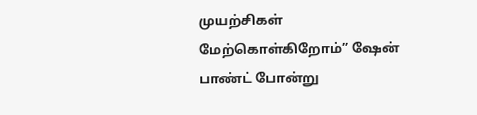முயற்சிகள் மேற்கொள்கிறோம்” ஷேன் பாண்ட் போன்று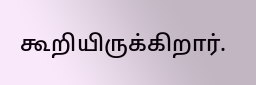கூறியிருக்கிறார்.